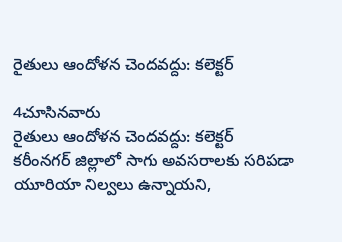రైతులు ఆందోళన చెందవద్దు: కలెక్టర్

4చూసినవారు
రైతులు ఆందోళన చెందవద్దు: కలెక్టర్
కరీంనగర్ జిల్లాలో సాగు అవసరాలకు సరిపడా యూరియా నిల్వలు ఉన్నాయని,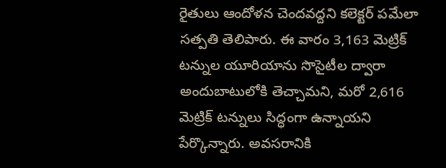రైతులు ఆందోళన చెందవద్దని కలెక్టర్ పమేలా సత్పతి తెలిపారు. ఈ వారం 3,163 మెట్రిక్ టన్నుల యూరియాను సొసైటీల ద్వారా అందుబాటులోకి తెచ్చామని, మరో 2,616 మెట్రిక్ టన్నులు సిద్ధంగా ఉన్నాయని పేర్కొన్నారు. అవసరానికి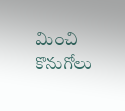మించి కొనుగోలు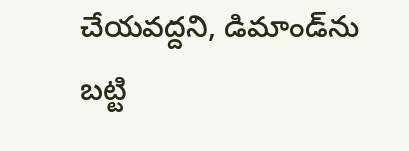చేయవద్దని, డిమాండ్‌ను బట్టి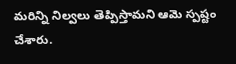మరిన్ని నిల్వలు తెప్పిస్తామని ఆమె స్పష్టం చేశారు.